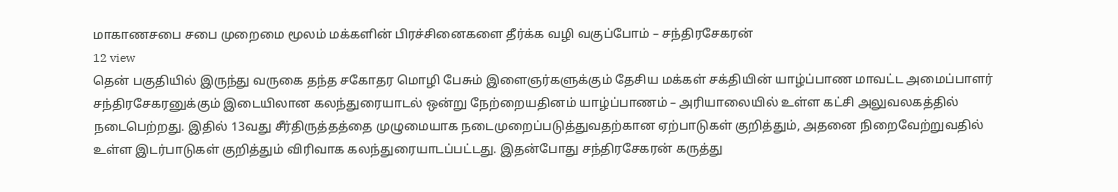மாகாணசபை சபை முறைமை மூலம் மக்களின் பிரச்சினைகளை தீர்க்க வழி வகுப்போம் – சந்திரசேகரன்
12 view
தென் பகுதியில் இருந்து வருகை தந்த சகோதர மொழி பேசும் இளைஞர்களுக்கும் தேசிய மக்கள் சக்தியின் யாழ்ப்பாண மாவட்ட அமைப்பாளர் சந்திரசேகரனுக்கும் இடையிலான கலந்துரையாடல் ஒன்று நேற்றையதினம் யாழ்ப்பாணம் – அரியாலையில் உள்ள கட்சி அலுவலகத்தில் நடைபெற்றது. இதில் 13வது சீர்திருத்தத்தை முழுமையாக நடைமுறைப்படுத்துவதற்கான ஏற்பாடுகள் குறித்தும், அதனை நிறைவேற்றுவதில் உள்ள இடர்பாடுகள் குறித்தும் விரிவாக கலந்துரையாடப்பட்டது. இதன்போது சந்திரசேகரன் கருத்து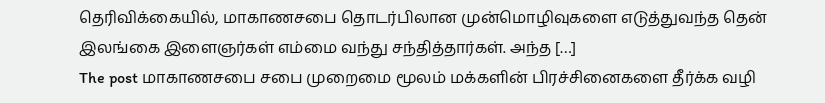தெரிவிக்கையில், மாகாணசபை தொடர்பிலான முன்மொழிவுகளை எடுத்துவந்த தென் இலங்கை இளைஞர்கள் எம்மை வந்து சந்தித்தார்கள். அந்த […]
The post மாகாணசபை சபை முறைமை மூலம் மக்களின் பிரச்சினைகளை தீர்க்க வழி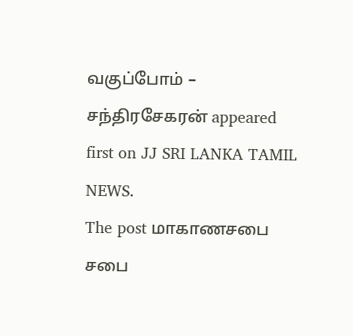வகுப்போம் – சந்திரசேகரன் appeared first on JJ SRI LANKA TAMIL NEWS.
The post மாகாணசபை சபை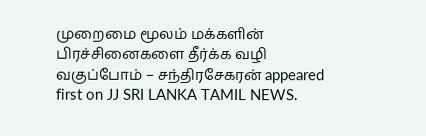முறைமை மூலம் மக்களின் பிரச்சினைகளை தீர்க்க வழி வகுப்போம் – சந்திரசேகரன் appeared first on JJ SRI LANKA TAMIL NEWS.